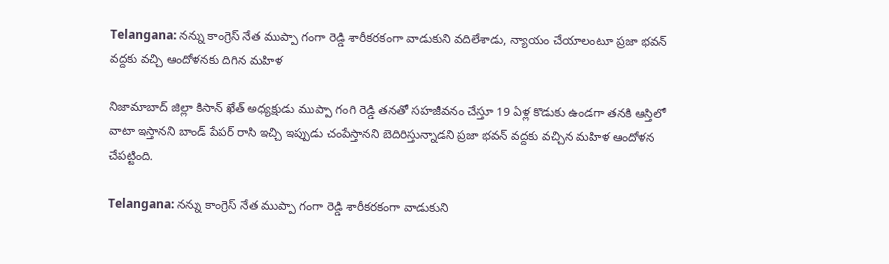Telangana: నన్ను కాంగ్రెస్ నేత ముప్పా గంగా రెడ్డి శారీకరకంగా వాడుకుని వదిలేశాడు, న్యాయం చేయాలంటూ ప్రజా భవన్ వద్దకు వచ్చి ఆందోళనకు దిగిన మహిళ

నిజామాబాద్ జిల్లా కిసాన్ ఖేత్ అధ్యక్షుడు ముప్పా గంగి రెడ్డి తనతో సహజీవనం చేస్తూ 19 ఏళ్ల కొడుకు ఉండగా తనకి ఆస్తిలో వాటా ఇస్తానని బాండ్ పేపర్ రాసి ఇచ్చి ఇప్పుడు చంపేస్తానని బెదిరిస్తున్నాడని ప్రజా భవన్ వద్దకు వచ్చిన మహిళ ఆందోళన చేపట్టింది.

Telangana: నన్ను కాంగ్రెస్ నేత ముప్పా గంగా రెడ్డి శారీకరకంగా వాడుకుని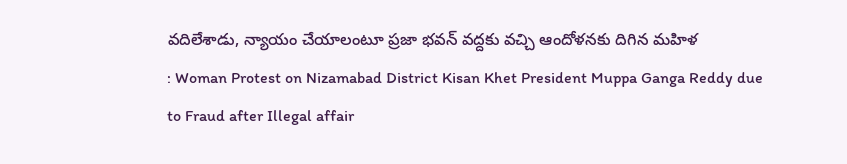వదిలేశాడు, న్యాయం చేయాలంటూ ప్రజా భవన్ వద్దకు వచ్చి ఆందోళనకు దిగిన మహిళ
: Woman Protest on Nizamabad District Kisan Khet President Muppa Ganga Reddy due to Fraud after Illegal affair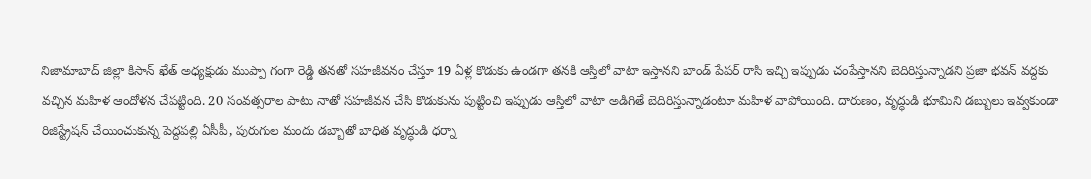నిజామాబాద్ జిల్లా కిసాన్ ఖేత్ అధ్యక్షుడు ముప్పా గంగా రెడ్డి తనతో సహజీవనం చేస్తూ 19 ఏళ్ల కొడుకు ఉండగా తనకి ఆస్తిలో వాటా ఇస్తానని బాండ్ పేపర్ రాసి ఇచ్చి ఇప్పుడు చంపేస్తానని బెదిరిస్తున్నాడని ప్రజా భవన్ వద్దకు వచ్చిన మహిళ ఆందోళన చేపట్టింది. 20 సంవత్సరాల పాటు నాతో సహజీవన చేసి కొడుకును పుట్టించి ఇప్పుడు ఆస్తిలో వాటా అడిగితే బెదిరిస్తున్నాడంటూ మహిళ వాపోయింది. దారుణం, వృద్ధుడి భూమిని డబ్బులు ఇవ్వకుండా రిజిస్ట్రేషన్ చేయించుకున్న పెద్దపల్లి ఏసీపీ, పురుగుల మందు డబ్బాతో బాధిత వృద్ధుడి ధర్నా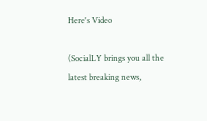Here's Video

(SocialLY brings you all the latest breaking news,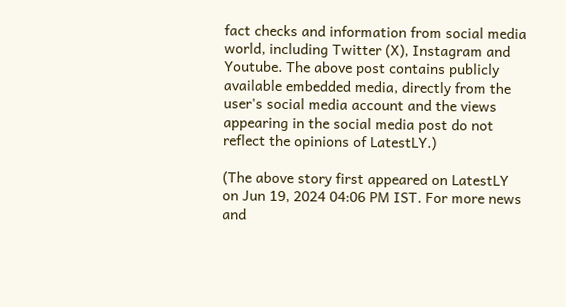fact checks and information from social media world, including Twitter (X), Instagram and Youtube. The above post contains publicly available embedded media, directly from the user's social media account and the views appearing in the social media post do not reflect the opinions of LatestLY.)

(The above story first appeared on LatestLY on Jun 19, 2024 04:06 PM IST. For more news and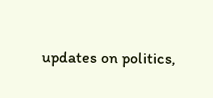updates on politics,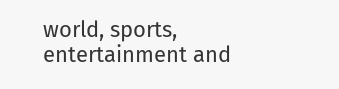world, sports, entertainment and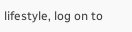lifestyle, log on to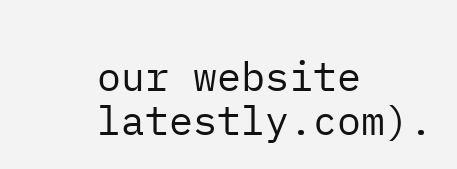our website latestly.com).